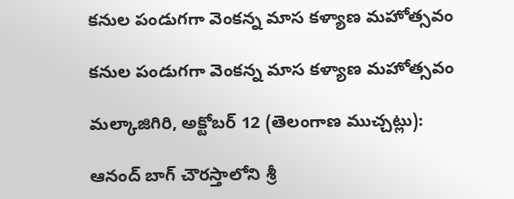కనుల పండుగగా వెంకన్న మాస కళ్యాణ మహోత్సవం

కనుల పండుగగా వెంకన్న మాస కళ్యాణ మహోత్సవం

మల్కాజిగిరి, అక్టోబర్ 12 (తెలంగాణ ముచ్చట్లు):

ఆనంద్ బాగ్ చౌరస్తాలోని శ్రీ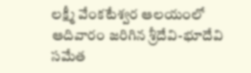లక్ష్మీ వేంకటేశ్వర ఆలయంలో ఆదివారం జరిగిన శ్రీదేవి-భూదేవి సమేత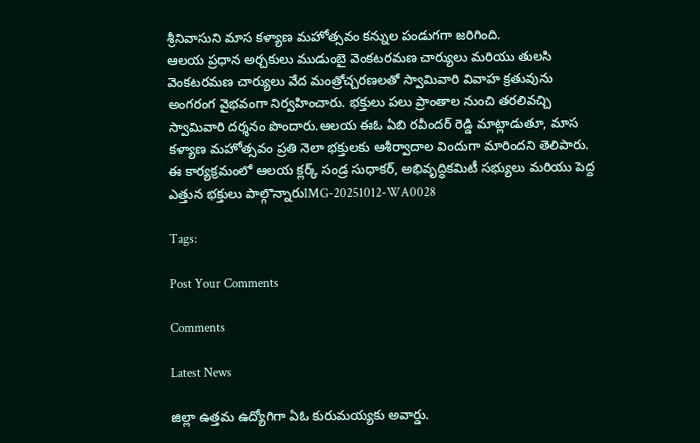శ్రీనివాసుని మాస కళ్యాణ మహోత్సవం కన్నుల పండుగగా జరిగింది.
ఆలయ ప్రధాన అర్చకులు ముడుంబై వెంకటరమణ చార్యులు మరియు తులసి వెంకటరమణ చార్యులు వేద మంత్రోచ్చరణలతో స్వామివారి వివాహ క్రతువును అంగరంగ వైభవంగా నిర్వహించారు. భక్తులు పలు ప్రాంతాల నుంచి తరలివచ్చి స్వామివారి దర్శనం పొందారు.ఆలయ ఈఓ ఏబి రవీందర్ రెడ్డి మాట్లాడుతూ, మాస కళ్యాణ మహోత్సవం ప్రతి నెలా భక్తులకు ఆశీర్వాదాల విందుగా మారిందని తెలిపారు. ఈ కార్యక్రమంలో ఆలయ క్లర్క్ సండ్ర సుధాకర్, అభివృద్ధికమిటీ సభ్యులు మరియు పెద్ద ఎత్తున భక్తులు పాల్గొన్నారుIMG-20251012-WA0028

Tags:

Post Your Comments

Comments

Latest News

జిల్లా ఉత్తమ ఉద్యోగిగా ఏఓ కురుమయ్యకు అవార్డు.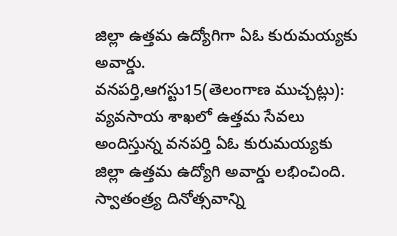జిల్లా ఉత్తమ ఉద్యోగిగా ఏఓ కురుమయ్యకు అవార్డు.
వనపర్తి,ఆగస్టు15(తెలంగాణ ముచ్చట్లు): వ్యవసాయ శాఖలో ఉత్తమ సేవలు అందిస్తున్న వనపర్తి ఏఓ కురుమయ్యకు జిల్లా ఉత్తమ ఉద్యోగి అవార్డు లభించింది. స్వాతంత్ర్య దినోత్సవాన్ని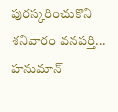పురస్కరించుకొని శనివారం వనపర్తి...
హనుమాన్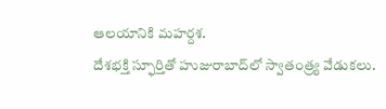ఆలయానికి మహర్దశ.
దేశభక్తి స్ఫూర్తితో హుజురాబాద్‌లో స్వాతంత్ర్య వేడుకలు.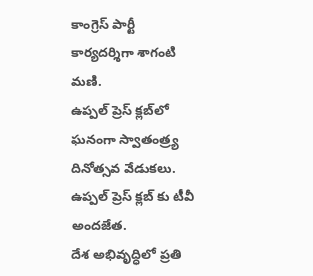కాంగ్రెస్ పార్టీ కార్యదర్శిగా శాగంటి మణి.
ఉప్పల్ ప్రెస్ క్లబ్‌లో ఘనంగా స్వాతంత్ర్య దినోత్సవ వేడుకలు.
ఉప్పల్ ప్రెస్ క్లబ్‌ కు టీవీ అందజేత.
దేశ అభివృద్ధిలో ప్రతి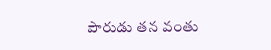పౌరుడు తన వంతు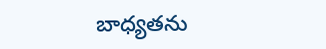బాధ్యతను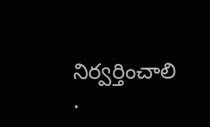నిర్వర్తించాలి .